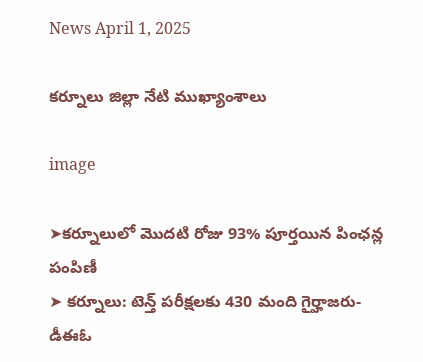News April 1, 2025

కర్నూలు జిల్లా నేటి ముఖ్యాంశాలు

image

➤కర్నూలులో మొదటి రోజు 93% పూర్తయిన పింఛన్ల పంపిణీ
➤ కర్నూలు: టెన్త్ పరీక్షలకు 430 మంది గైర్హాజరు-డీఈఓ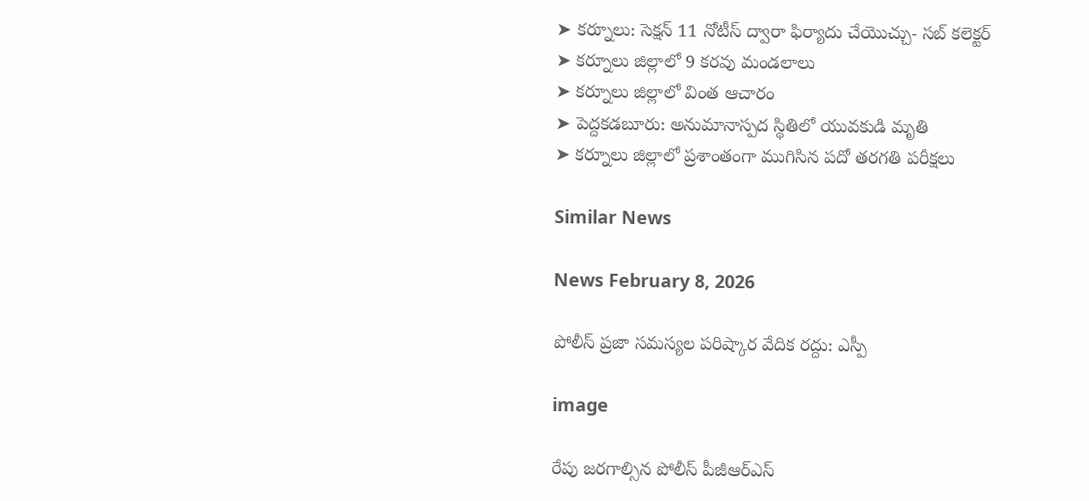➤ కర్నూలు: సెక్షన్ 11 నోటీస్ ద్వారా ఫిర్యాదు చేయొచ్చు- సబ్ కలెక్టర్
➤ కర్నూలు జిల్లాలో 9 కరవు మండలాలు
➤ కర్నూలు జిల్లాలో వింత ఆచారం
➤ పెద్దకడబూరు: అనుమానాస్పద స్థితిలో యువకుడి మృతి
➤ కర్నూలు జిల్లాలో ప్రశాంతంగా ముగిసిన పదో తరగతి పరీక్షలు

Similar News

News February 8, 2026

పోలీస్ ప్రజా సమస్యల పరిష్కార వేదిక రద్దు: ఎస్పీ

image

రేపు జరగాల్సిన పోలీస్ పీజీఆర్ఎస్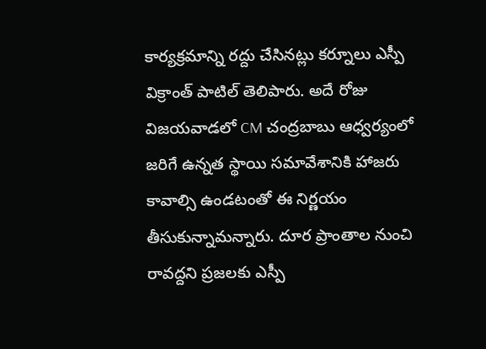కార్యక్రమాన్ని రద్దు చేసినట్లు కర్నూలు ఎస్పీ విక్రాంత్ పాటిల్ తెలిపారు. అదే రోజు విజయవాడలో CM చంద్రబాబు ఆధ్వర్యంలో జరిగే ఉన్నత స్థాయి సమావేశానికి హాజరు కావాల్సి ఉండటంతో ఈ నిర్ణయం తీసుకున్నామన్నారు. దూర ప్రాంతాల నుంచి రావద్దని ప్రజలకు ఎస్పీ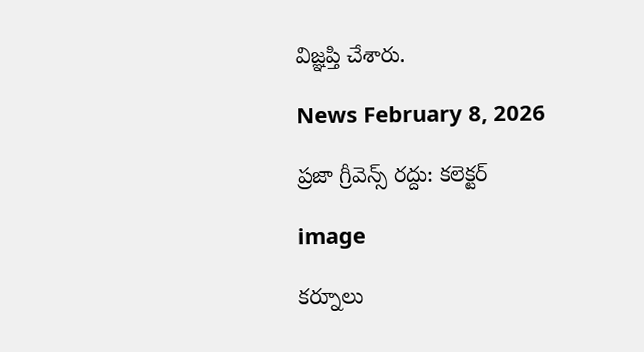విజ్ఞప్తి చేశారు.

News February 8, 2026

ప్రజా గ్రీవెన్స్ రద్దు: కలెక్టర్

image

కర్నూలు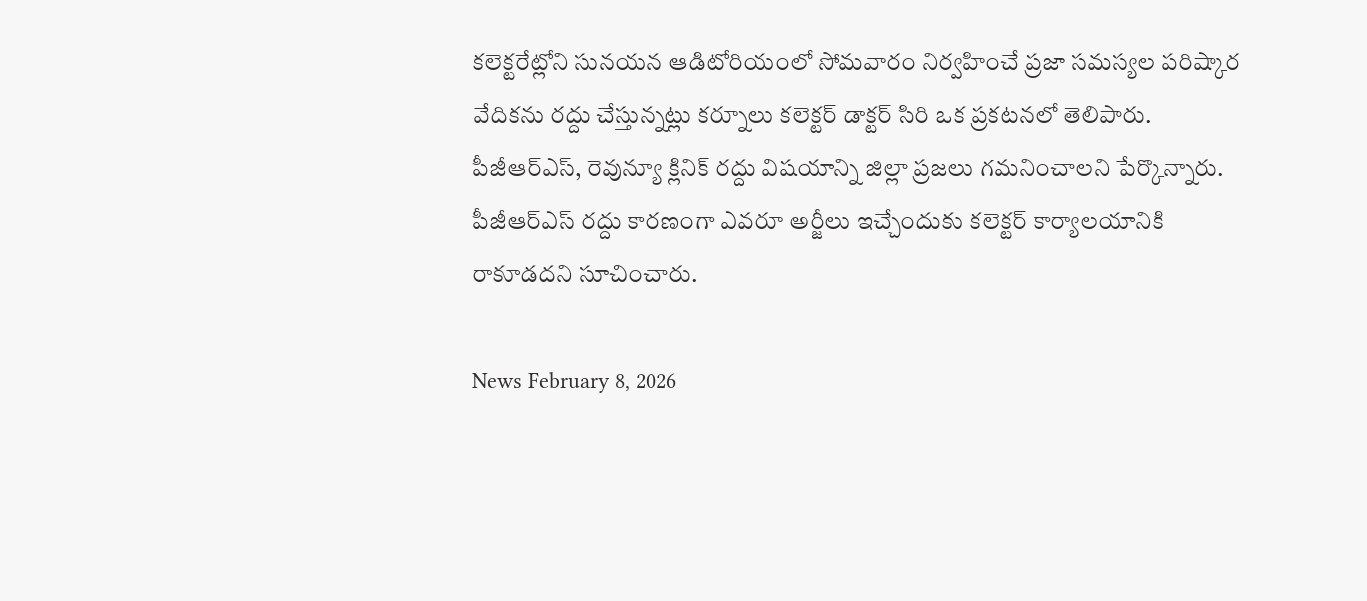కలెక్టరేట్లోని సునయన ఆడిటోరియంలో సోమవారం నిర్వహించే ప్రజా సమస్యల పరిష్కార వేదికను రద్దు చేస్తున్నట్లు కర్నూలు కలెక్టర్ డాక్టర్ సిరి ఒక ప్రకటనలో తెలిపారు. పీజీఆర్ఎస్, రెవున్యూ క్లినిక్ రద్దు విషయాన్ని జిల్లా ప్రజలు గమనించాలని పేర్కొన్నారు. పీజీఆర్ఎస్ రద్దు కారణంగా ఎవరూ అర్జీలు ఇచ్చేందుకు కలెక్టర్ కార్యాలయానికి రాకూడదని సూచించారు.

News February 8, 2026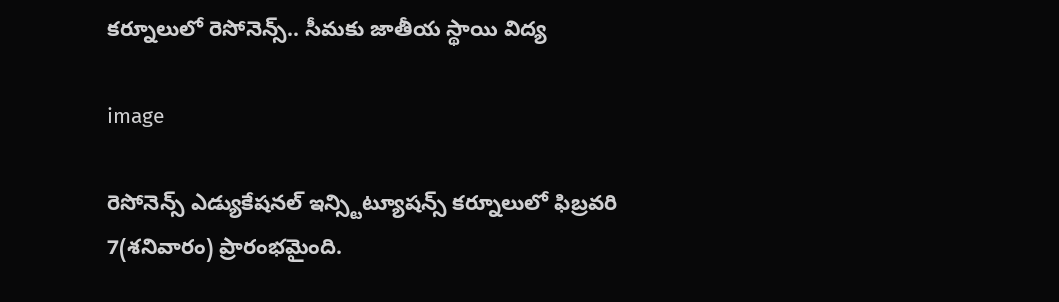కర్నూలులో రెసోనెన్స్.. సీమకు జాతీయ స్థాయి విద్య

image

రెసోనెన్స్ ఎడ్యుకేషనల్ ఇన్స్టిట్యూషన్స్ కర్నూలులో ఫిబ్రవరి 7(శనివారం) ప్రారంభమైంది.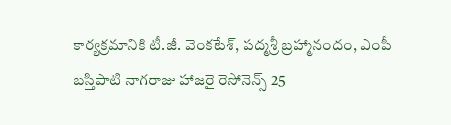కార్యక్రమానికి టీ.జీ. వెంకటేశ్, పద్మశ్రీ బ్రహ్మానందం, ఎంపీ బస్తిపాటి నాగరాజు హాజరై రెసోనెన్స్ 25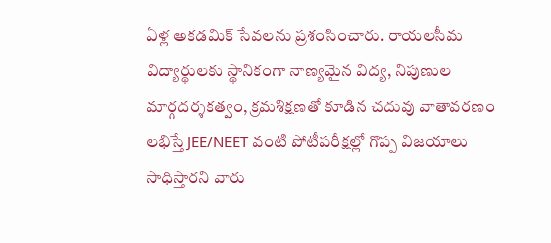ఏళ్ల అకడమిక్ సేవలను ప్రశంసించారు. రాయలసీమ విద్యార్థులకు స్థానికంగా నాణ్యమైన విద్య, నిపుణుల మార్గదర్శకత్వం, క్రమశిక్షణతో కూడిన చదువు వాతావరణం లభిస్తే JEE/NEET వంటి పోటీపరీక్షల్లో గొప్ప విజయాలు సాధిస్తారని వారు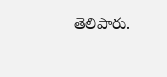తెలిపారు.